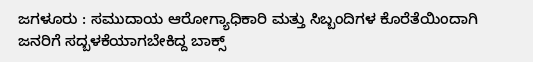ಜಗಳೂರು : ಸಮುದಾಯ ಆರೋಗ್ಯಾಧಿಕಾರಿ ಮತ್ತು ಸಿಬ್ಬಂದಿಗಳ ಕೊರೆತೆಯಿಂದಾಗಿ ಜನರಿಗೆ ಸದ್ಬಳಕೆಯಾಗಬೇಕಿದ್ದ ಬಾಕ್ಸ್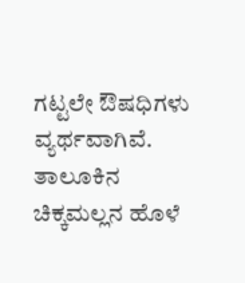ಗಟ್ಟಲೇ ಔಷಧಿಗಳು ವ್ಯರ್ಥವಾಗಿವೆ.
ತಾಲೂಕಿನ ಚಿಕ್ಕಮಲ್ಲನ ಹೊಳೆ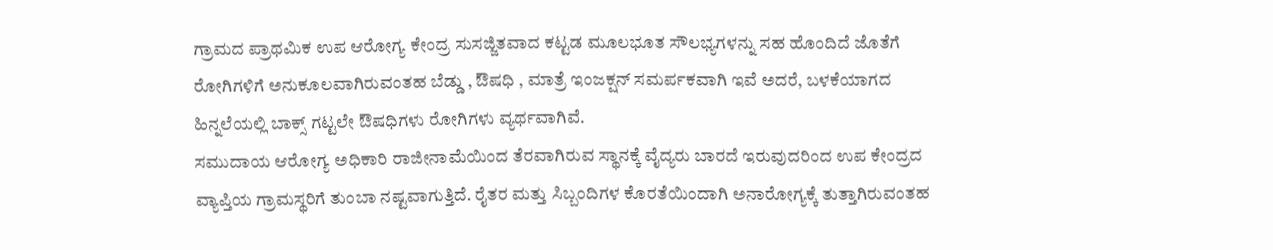ಗ್ರಾಮದ ಪ್ರಾಥಮಿಕ ಉಪ ಆರೋಗ್ಯ ಕೇಂದ್ರ ಸುಸಜ್ಜಿತವಾದ ಕಟ್ಟಡ ಮೂಲಭೂತ ಸೌಲಭ್ಯಗಳನ್ನು ಸಹ ಹೊಂದಿದೆ ಜೊತೆಗೆ ರೋಗಿಗಳಿಗೆ ಅನುಕೂಲವಾಗಿರುವಂತಹ ಬೆಡ್ಡು , ಔಷಧಿ , ಮಾತ್ರೆ ಇಂಜಕ್ಷನ್ ಸಮರ್ಪಕವಾಗಿ ಇವೆ ಅದರೆ, ಬಳಕೆಯಾಗದ ಹಿನ್ನಲೆಯಲ್ಲಿ ಬಾಕ್ಸ್ ಗಟ್ಟಲೇ ಔಷಧಿಗಳು ರೋಗಿಗಳು ವ್ಯರ್ಥವಾಗಿವೆ.
ಸಮುದಾಯ ಆರೋಗ್ಯ ಅಧಿಕಾರಿ ರಾಜೀನಾಮೆಯಿಂದ ತೆರವಾಗಿರುವ ಸ್ಥಾನಕ್ಕೆ ವೈದ್ಯರು ಬಾರದೆ ಇರುವುದರಿಂದ ಉಪ ಕೇಂದ್ರದ ವ್ಯಾಪ್ತಿಯ ಗ್ರಾಮಸ್ಥರಿಗೆ ತುಂಬಾ ನಷ್ಟವಾಗುತ್ತಿದೆ. ರೈತರ ಮತ್ತು ಸಿಬ್ಬಂದಿಗಳ ಕೊರತೆಯಿಂದಾಗಿ ಅನಾರೋಗ್ಯಕ್ಕೆ ತುತ್ತಾಗಿರುವಂತಹ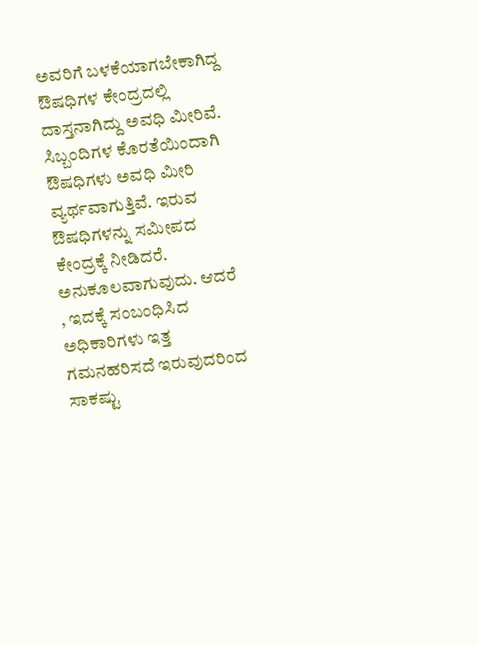ಅವರಿಗೆ ಬಳಕೆಯಾಗಬೇಕಾಗಿದ್ದ ಔಷಧಿಗಳ ಕೇಂದ್ರದಲ್ಲಿ ದಾಸ್ತನಾಗಿದ್ದು ಅವಧಿ ಮೀರಿವೆ.
ಸಿಬ್ಬಂದಿಗಳ ಕೊರತೆಯಿಂದಾಗಿ ಔಷಧಿಗಳು ಅವಧಿ ಮೀರಿ ವ್ಯರ್ಥವಾಗುತ್ತಿವೆ. ಇರುವ ಔಷಧಿಗಳನ್ನು ಸಮೀಪದ ಕೇಂದ್ರಕ್ಕೆ ನೀಡಿದರೆ. ಅನುಕೂಲವಾಗುವುದು. ಆದರೆ , ಇದಕ್ಕೆ ಸಂಬಂಧಿಸಿದ ಅಧಿಕಾರಿಗಳು ಇತ್ತ ಗಮನಹರಿಸದೆ ಇರುವುದರಿಂದ ಸಾಕಷ್ಟು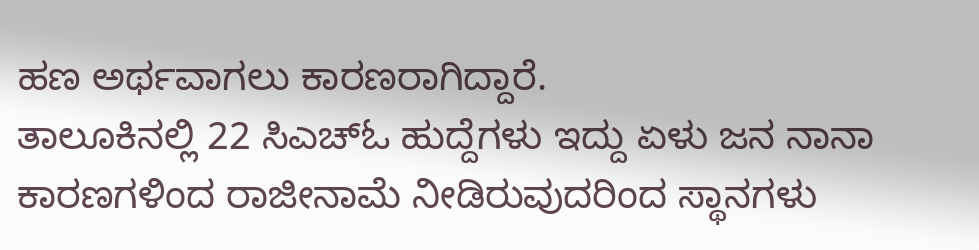ಹಣ ಅರ್ಥವಾಗಲು ಕಾರಣರಾಗಿದ್ದಾರೆ.
ತಾಲೂಕಿನಲ್ಲಿ 22 ಸಿಎಚ್ಓ ಹುದ್ದೆಗಳು ಇದ್ದು ಏಳು ಜನ ನಾನಾ ಕಾರಣಗಳಿಂದ ರಾಜೀನಾಮೆ ನೀಡಿರುವುದರಿಂದ ಸ್ಥಾನಗಳು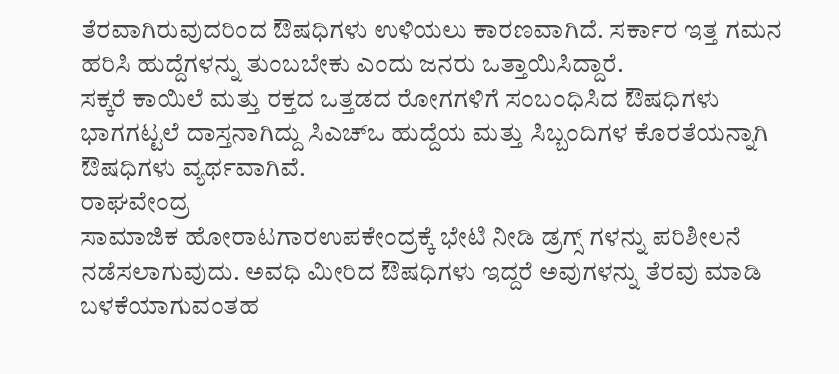ತೆರವಾಗಿರುವುದರಿಂದ ಔಷಧಿಗಳು ಉಳಿಯಲು ಕಾರಣವಾಗಿದೆ. ಸರ್ಕಾರ ಇತ್ತ ಗಮನ ಹರಿಸಿ ಹುದ್ದೆಗಳನ್ನು ತುಂಬಬೇಕು ಎಂದು ಜನರು ಒತ್ತಾಯಿಸಿದ್ದಾರೆ.
ಸಕ್ಕರೆ ಕಾಯಿಲೆ ಮತ್ತು ರಕ್ತದ ಒತ್ತಡದ ರೋಗಗಳಿಗೆ ಸಂಬಂಧಿಸಿದ ಔಷಧಿಗಳು ಭಾಗಗಟ್ಟಲೆ ದಾಸ್ತನಾಗಿದ್ದು ಸಿಎಚ್ಒ ಹುದ್ದೆಯ ಮತ್ತು ಸಿಬ್ಬಂದಿಗಳ ಕೊರತೆಯನ್ನಾಗಿ ಔಷಧಿಗಳು ವ್ಯರ್ಥವಾಗಿವೆ.
ರಾಘವೇಂದ್ರ
ಸಾಮಾಜಿಕ ಹೋರಾಟಗಾರಉಪಕೇಂದ್ರಕ್ಕೆ ಭೇಟಿ ನೀಡಿ ಡ್ರಗ್ಸ್ ಗಳನ್ನು ಪರಿಶೀಲನೆ ನಡೆಸಲಾಗುವುದು. ಅವಧಿ ಮೀರಿದ ಔಷಧಿಗಳು ಇದ್ದರೆ ಅವುಗಳನ್ನು ತೆರವು ಮಾಡಿ ಬಳಕೆಯಾಗುವಂತಹ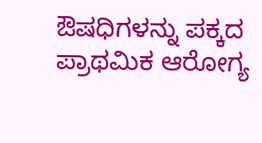ಔಷಧಿಗಳನ್ನು ಪಕ್ಕದ ಪ್ರಾಥಮಿಕ ಆರೋಗ್ಯ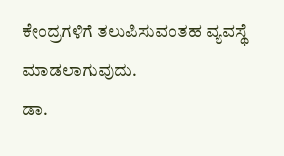ಕೇಂದ್ರಗಳಿಗೆ ತಲುಪಿಸುವಂತಹ ವ್ಯವಸ್ಥೆ ಮಾಡಲಾಗುವುದು.
ಡಾ.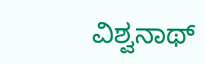ವಿಶ್ವನಾಥ್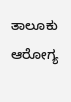ತಾಲೂಕು ಆರೋಗ್ಯ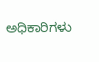ಅಧಿಕಾರಿಗಳು